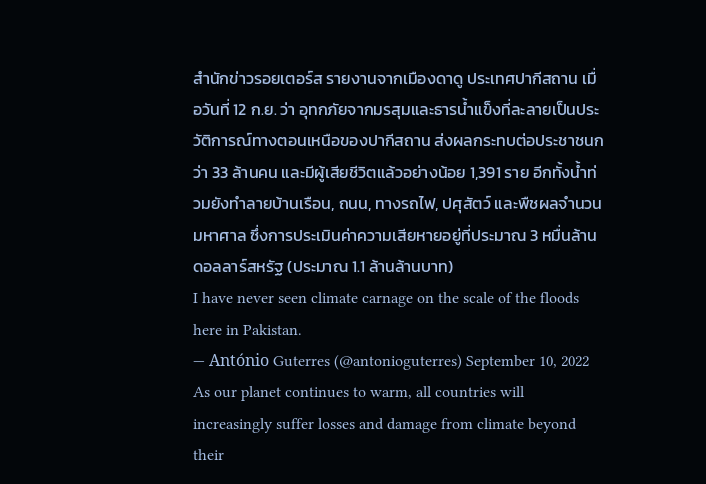สำนักข่าวรอยเตอร์ส รายงานจากเมืองดาดู ประเทศปากีสถาน เมื่อวันที่ 12 ก.ย. ว่า อุทกภัยจากมรสุมและธารน้ำแข็งที่ละลายเป็นประวัติการณ์ทางตอนเหนือของปากีสถาน ส่งผลกระทบต่อประชาชนกว่า 33 ล้านคน และมีผู้เสียชีวิตแล้วอย่างน้อย 1,391 ราย อีกทั้งน้ำท่วมยังทำลายบ้านเรือน, ถนน, ทางรถไฟ, ปศุสัตว์ และพืชผลจำนวนมหาศาล ซึ่งการประเมินค่าความเสียหายอยู่ที่ประมาณ 3 หมื่นล้านดอลลาร์สหรัฐ (ประมาณ 1.1 ล้านล้านบาท)
I have never seen climate carnage on the scale of the floods here in Pakistan.
— António Guterres (@antonioguterres) September 10, 2022
As our planet continues to warm, all countries will increasingly suffer losses and damage from climate beyond their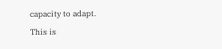capacity to adapt.
This is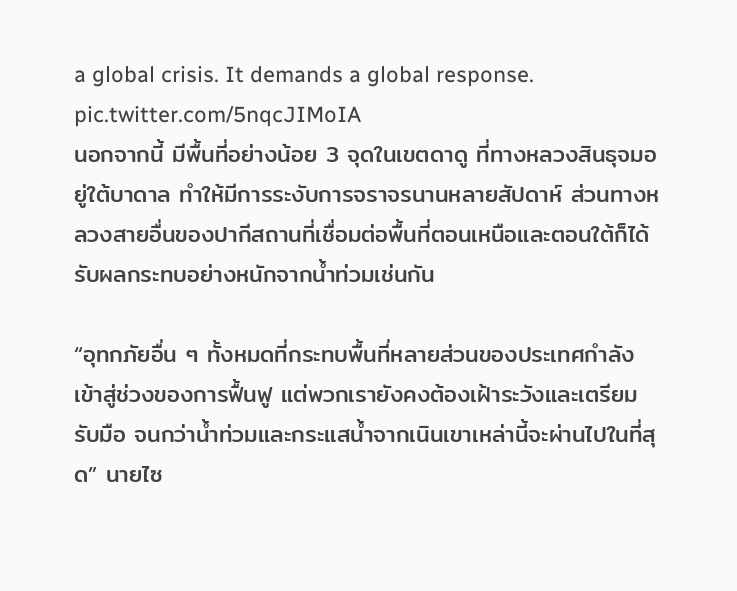a global crisis. It demands a global response. pic.twitter.com/5nqcJIMoIA
นอกจากนี้ มีพื้นที่อย่างน้อย 3 จุดในเขตดาดู ที่ทางหลวงสินธุจมอยู่ใต้บาดาล ทำให้มีการระงับการจราจรนานหลายสัปดาห์ ส่วนทางหลวงสายอื่นของปากีสถานที่เชื่อมต่อพื้นที่ตอนเหนือและตอนใต้ก็ได้รับผลกระทบอย่างหนักจากน้ำท่วมเช่นกัน

“อุทกภัยอื่น ๆ ทั้งหมดที่กระทบพื้นที่หลายส่วนของประเทศกำลังเข้าสู่ช่วงของการฟื้นฟู แต่พวกเรายังคงต้องเฝ้าระวังและเตรียมรับมือ จนกว่าน้ำท่วมและกระแสน้ำจากเนินเขาเหล่านี้จะผ่านไปในที่สุด” นายไซ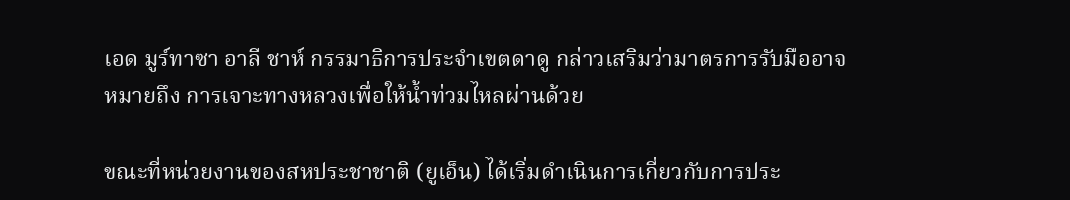เอด มูร์ทาซา อาลี ชาห์ กรรมาธิการประจำเขตดาดู กล่าวเสริมว่ามาตรการรับมืออาจหมายถึง การเจาะทางหลวงเพื่อให้น้ำท่วมไหลผ่านด้วย

ขณะที่หน่วยงานของสหประชาชาติ (ยูเอ็น) ได้เริ่มดำเนินการเกี่ยวกับการประ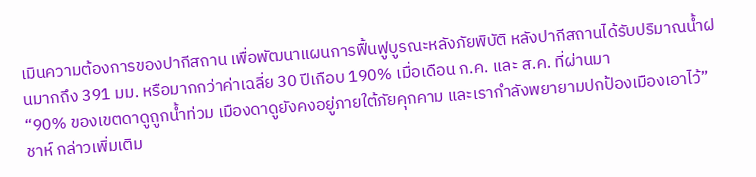เมินความต้องการของปากีสถาน เพื่อพัฒนาแผนการฟื้นฟูบูรณะหลังภัยพิบัติ หลังปากีสถานได้รับปริมาณน้ำฝนมากถึง 391 มม. หรือมากกว่าค่าเฉลี่ย 30 ปีเกือบ 190% เมื่อเดือน ก.ค. และ ส.ค. ที่ผ่านมา
“90% ของเขตดาดูถูกน้ำท่วม เมืองดาดูยังคงอยู่ภายใต้ภัยคุกคาม และเรากำลังพยายามปกป้องเมืองเอาไว้” ชาห์ กล่าวเพิ่มเติม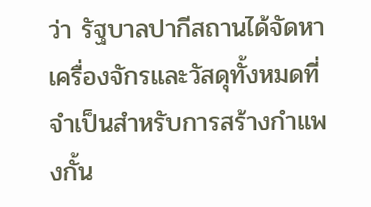ว่า รัฐบาลปากีสถานได้จัดหาเครื่องจักรและวัสดุทั้งหมดที่จำเป็นสำหรับการสร้างกำแพงกั้น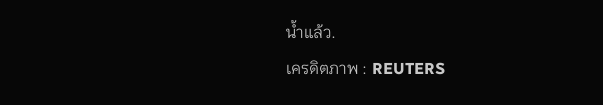น้ำแล้ว.
เครดิตภาพ : REUTERS